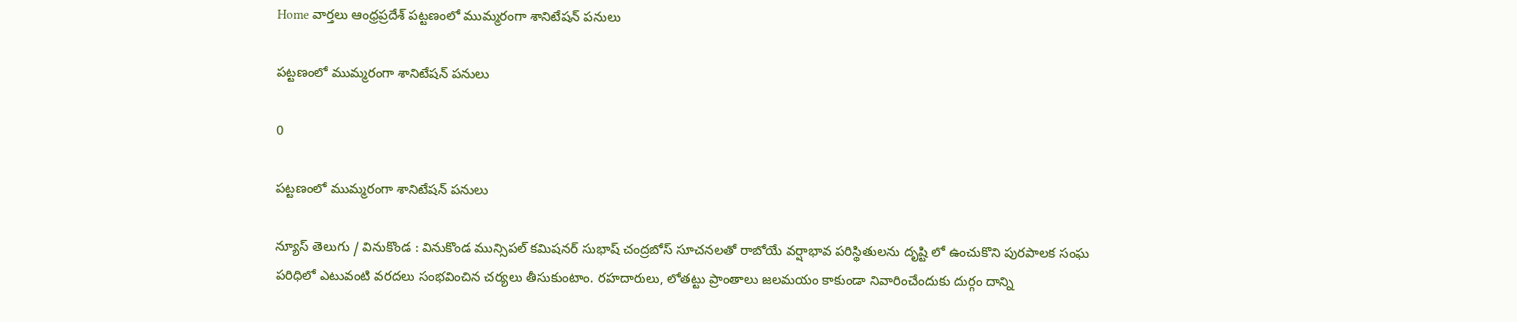Home వార్తలు ఆంధ్రప్రదేశ్‌ పట్టణంలో ముమ్మరంగా శానిటేషన్ పనులు

పట్టణంలో ముమ్మరంగా శానిటేషన్ పనులు

0

పట్టణంలో ముమ్మరంగా శానిటేషన్ పనులు

న్యూస్ తెలుగు / వినుకొండ : వినుకొండ మున్సిపల్ కమిషనర్ సుభాష్ చంద్రబోస్ సూచనలతో రాబోయే వర్షాభావ పరిస్థితులను దృష్టి లో ఉంచుకొని పురపాలక సంఘ పరిధిలో ఎటువంటి వరదలు సంభవించిన చర్యలు తీసుకుంటాం. రహదారులు, లోతట్టు ప్రాంతాలు జలమయం కాకుండా నివారించేందుకు దుర్గం దాన్ని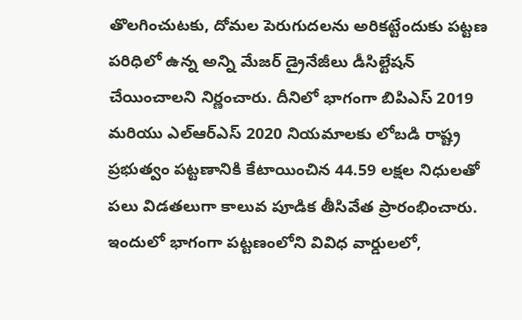తొలగించుటకు, దోమల పెరుగుదలను అరికట్టేందుకు పట్టణ పరిధిలో ఉన్న అన్ని మేజర్ డ్రైనేజీలు డీసిల్టేషన్ చేయించాలని నిర్ణంచారు. దీనిలో భాగంగా బిపిఎస్ 2019 మరియు ఎల్ఆర్ఎస్ 2020 నియమాలకు లోబడి రాష్ట్ర ప్రభుత్వం పట్టణానికి కేటాయించిన 44.59 లక్షల నిధులతో పలు విడతలుగా కాలువ పూడిక తీసివేత ప్రారంభించారు. ఇందులో భాగంగా పట్టణంలోని వివిధ వార్డులలో,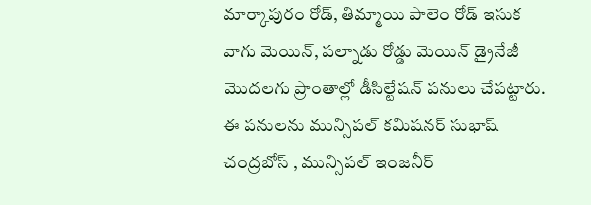మార్కాపురం రోడ్, తిమ్మాయి పాలెం రోడ్ ఇసుక వాగు మెయిన్, పల్నాడు రోడ్డు మెయిన్ డ్రైనేజీ మొదలగు ప్రాంతాల్లో డీసిల్టేషన్ పనులు చేపట్టారు. ఈ పనులను మున్సిపల్ కమిషనర్ సుభాష్ చంద్రబోస్ , మున్సిపల్ ఇంజనీర్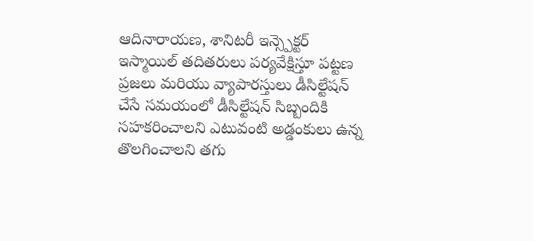ఆదినారాయణ, శానిటరీ ఇన్స్పెక్టర్ ఇస్మాయిల్ తదితరులు పర్యవేక్షిస్తూ పట్టణ ప్రజలు మరియు వ్యాపారస్తులు డీసిల్టేషన్ చేసే సమయంలో డీసిల్టేషన్ సిబ్బందికి సహకరించాలని ఎటువంటి అడ్డంకులు ఉన్న తొలగించాలని తగు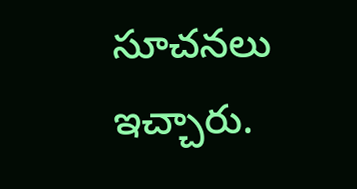సూచనలు ఇచ్చారు.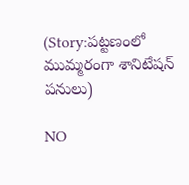(Story:పట్టణంలో ముమ్మరంగా శానిటేషన్ పనులు)

NO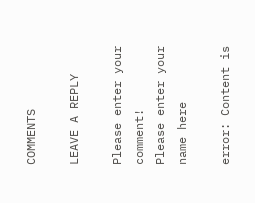COMMENTS

LEAVE A REPLY

Please enter your comment!
Please enter your name here

error: Content is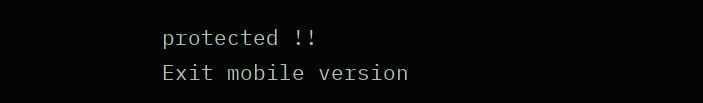protected !!
Exit mobile version